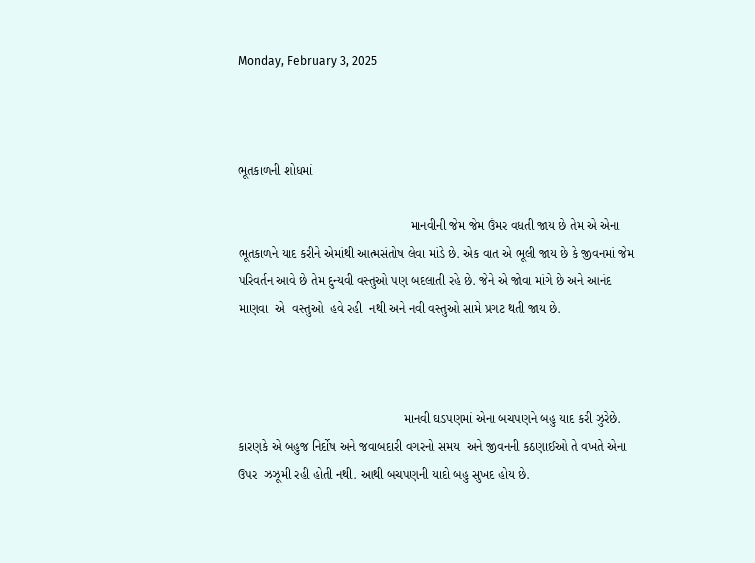Monday, February 3, 2025



ભૂતકાળની શોધમાં

                                                માનવીની જેમ જેમ ઉંમર વધતી જાય છે તેમ એ એના ભૂતકાળને યાદ કરીને એમાંથી આત્મસંતોષ લેવા માંડે છે. એક વાત એ ભૂલી જાય છે કે જીવનમાં જેમ પરિવર્તન આવે છે તેમ દુન્યવી વસ્તુઓ પણ બદલાતી રહે છે. જેને એ જોવા માંગે છે અને આનંદ માણવા  એ  વસ્તુઓ  હવે રહી  નથી અને નવી વસ્તુઓ સામે પ્રગટ થતી જાય છે.



                                              માનવી ઘડપણમાં એના બચપણને બહુ યાદ કરી ઝુરેછે. કારણકે એ બહુજ નિર્દોષ અને જવાબદારી વગરનો સમય  અને જીવનની કઠણાઈઓ તે વખતે એના  ઉપર  ઝઝૂમી રહી હોતી નથી. આથી બચપણની યાદો બહુ સુખદ હોય છે.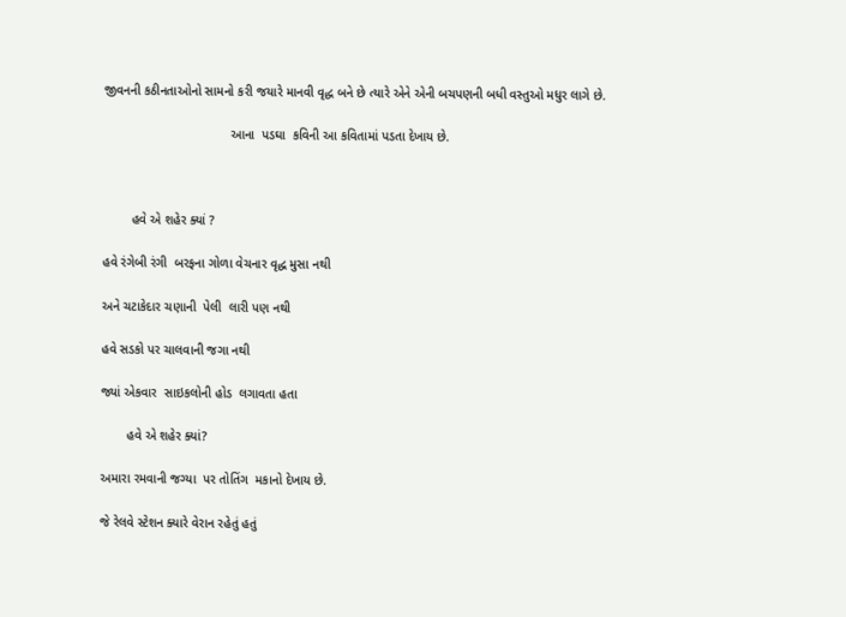જીવનની કઠીનતાઓનો સામનો કરી જયારે માનવી વૃદ્ધ બને છે ત્યારે એને એની બચપણની બધી વસ્તુઓ મધુર લાગે છે.

                                   આના  પડઘા  કવિની આ કવિતામાં પડતા દેખાય છે.



        હવે એ શહેર ક્યાં ?

હવે રંગેબી રંગી  બરફના ગોળા વેચનાર વૃદ્ધ મુસા નથી

અને ચટાકેદાર ચણાની  પેલી  લારી પણ નથી

હવે સડકો પર ચાલવાની જગા નથી

જ્યાં એકવાર  સાઇકલોની હોડ  લગાવતા હતા

       હવે એ શહેર ક્યાં?

અમારા રમવાની જગ્યા  પર તોતિંગ  મકાનો દેખાય છે.

જે રેલવે સ્ટેશન ક્યારે વેરાન રહેતું હતું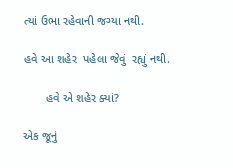ત્યાં ઉભા રહેવાની જગ્યા નથી.

હવે આ શહેર  પહેલા જેવું  રહ્યું નથી.

       હવે એ શહેર ક્યાં?

એક જૂનું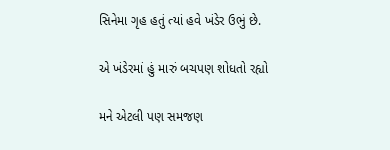સિનેમા ગૃહ હતું ત્યાં હવે ખંડેર ઉભું છે.

એ ખંડેરમાં હું મારું બચપણ શોધતો રહ્યો

મને એટલી પણ સમજણ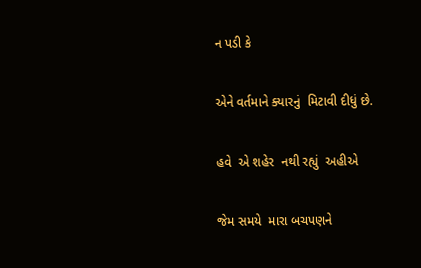ન પડી કે

એને વર્તમાને ક્યારનું  મિટાવી દીધું છે.

હવે  એ શહેર  નથી રહ્યું  અહીએ

જેમ સમયે  મારા બચપણને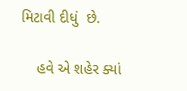મિટાવી દીધું  છે.

    હવે એ શહેર ક્યાં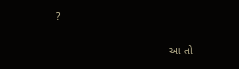?

                                      આ તો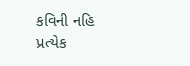કવિની નહિ પ્રત્યેક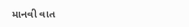માનવી વાત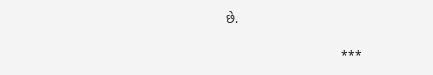છે.

                                ***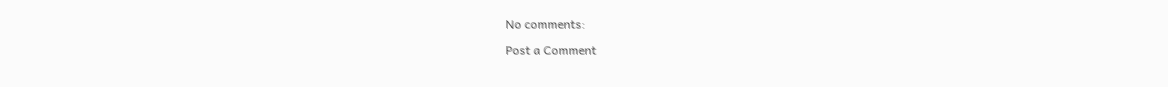No comments:

Post a Comment